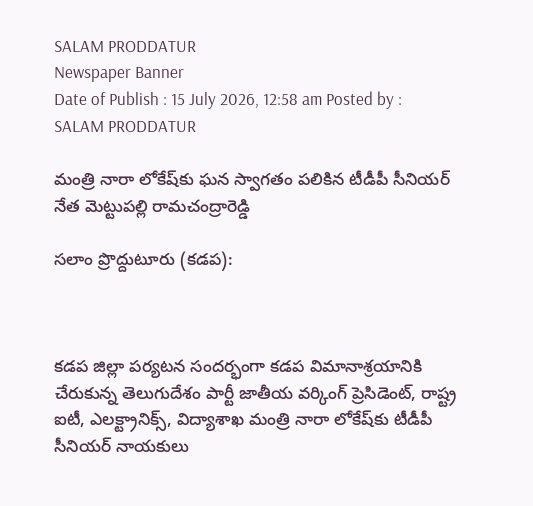SALAM PRODDATUR
Newspaper Banner
Date of Publish : 15 July 2026, 12:58 am Posted by : SALAM PRODDATUR

మంత్రి నారా లోకేష్‌కు ఘన స్వాగతం పలికిన టీడీపీ సీనియర్ నేత మెట్టుపల్లి రామచంద్రారెడ్డి

సలాం ప్రొద్దుటూరు (కడప):



కడప జిల్లా పర్యటన సందర్భంగా కడప విమానాశ్రయానికి చేరుకున్న తెలుగుదేశం పార్టీ జాతీయ వర్కింగ్ ప్రెసిడెంట్, రాష్ట్ర ఐటీ, ఎలక్ట్రానిక్స్, విద్యాశాఖ మంత్రి నారా లోకేష్‌కు టీడీపీ సీనియర్ నాయకులు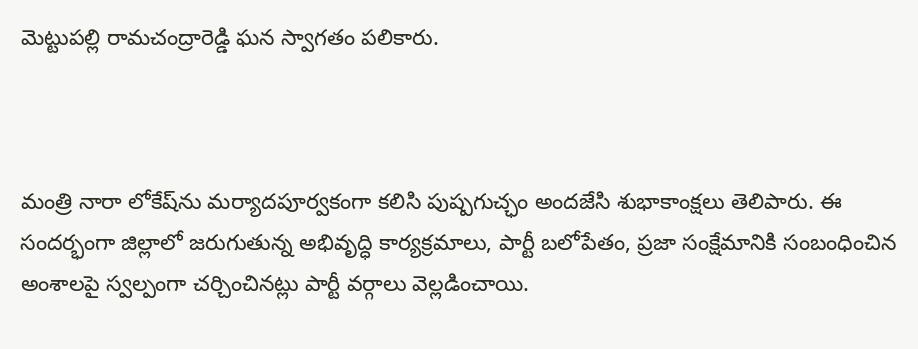మెట్టుపల్లి రామచంద్రారెడ్డి ఘన స్వాగతం పలికారు.



మంత్రి నారా లోకేష్‌ను మర్యాదపూర్వకంగా కలిసి పుష్పగుచ్ఛం అందజేసి శుభాకాంక్షలు తెలిపారు. ఈ సందర్భంగా జిల్లాలో జరుగుతున్న అభివృద్ధి కార్యక్రమాలు, పార్టీ బలోపేతం, ప్రజా సంక్షేమానికి సంబంధించిన అంశాలపై స్వల్పంగా చర్చించినట్లు పార్టీ వర్గాలు వెల్లడించాయి.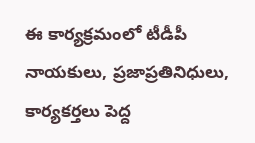ఈ కార్యక్రమంలో టీడీపీ నాయకులు, ప్రజాప్రతినిధులు, కార్యకర్తలు పెద్ద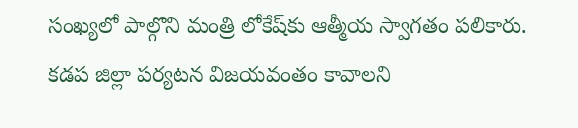సంఖ్యలో పాల్గొని మంత్రి లోకేష్‌కు ఆత్మీయ స్వాగతం పలికారు. కడప జిల్లా పర్యటన విజయవంతం కావాలని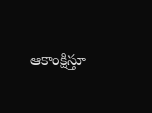ఆకాంక్షిస్తూ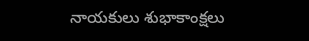నాయకులు శుభాకాంక్షలు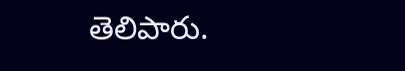తెలిపారు.